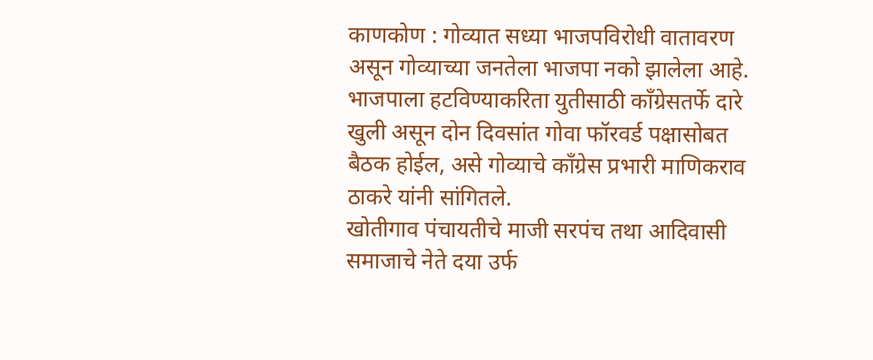काणकोण : गोव्यात सध्या भाजपविरोधी वातावरण असून गोव्याच्या जनतेला भाजपा नको झालेला आहे. भाजपाला हटविण्याकरिता युतीसाठी काँग्रेसतर्फे दारे खुली असून दोन दिवसांत गोवा फॉरवर्ड पक्षासोबत बैठक होईल, असे गोव्याचे काँग्रेस प्रभारी माणिकराव ठाकरे यांनी सांगितले.
खोतीगाव पंचायतीचे माजी सरपंच तथा आदिवासी समाजाचे नेते दया उर्फ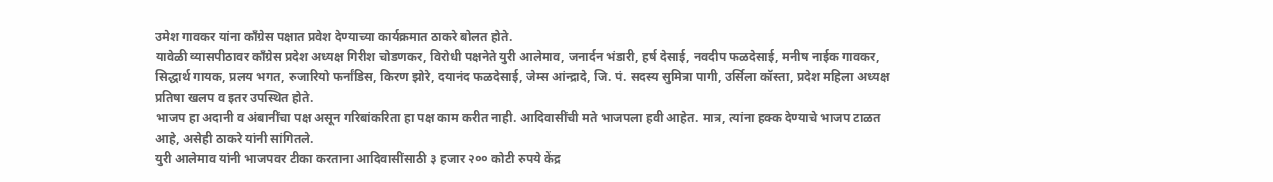उमेश गावकर यांना काँग्रेस पक्षात प्रवेश देण्याच्या कार्यक्रमात ठाकरे बोलत होते.
यावेळी व्यासपीठावर काँग्रेस प्रदेश अध्यक्ष गिरीश चोडणकर, विरोधी पक्षनेते युरी आलेमाव, जनार्दन भंडारी, हर्ष देसाई, नवदीप फळदेसाई, मनीष नाईक गावकर, सिद्धार्थ गायक, प्रलय भगत, रुजारियो फर्नांडिस, किरण झोरे, दयानंद फळदेसाई, जेम्स आंन्द्रादे, जि. पं. सदस्य सुमित्रा पागी, उर्सिला कॉस्ता, प्रदेश महिला अध्यक्ष प्रतिषा खलप व इतर उपस्थित होते.
भाजप हा अदानी व अंबानींचा पक्ष असून गरिबांकरिता हा पक्ष काम करीत नाही. आदिवासींची मते भाजपला हवी आहेत. मात्र, त्यांना हक्क देण्याचे भाजप टाळत आहे, असेही ठाकरे यांनी सांगितले.
युरी आलेमाव यांनी भाजपवर टीका करताना आदिवासींसाठी ३ हजार २०० कोटी रुपये केंद्र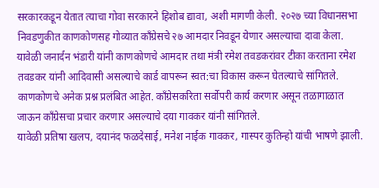सरकारकडून येतात त्याचा गोवा सरकारने हिशोब द्यावा, अशी मागणी केली. २०२७ च्या विधानसभा निवडणुकीत काणकोणसह गोव्यात काँग्रेसचे २७ आमदार निवडून येणार असल्याचा दावा केला. यावेळी जनार्दन भंडारी यांनी काणकोणचे आमदार तथा मंत्री रमेश तवडकरांवर टीका करताना रमेश तवडकर यांनी आदिवासी असल्याचे कार्ड वापरून स्वत:चा विकास करून घेतल्याचे सांगितले.
काणकोणचे अनेक प्रश्न प्रलंबित आहेत. काँग्रेसकरिता सर्वोपरी कार्य करणार असून तळागाळात जाऊन काँग्रेसचा प्रचार करणार असल्याचे दया गावकर यांनी सांगितले.
यावेळी प्रतिषा खलप, दयानंद फळदेसाई, मनेश नाईक गावकर, गास्पर कुतिन्हो यांची भाषणे झाली.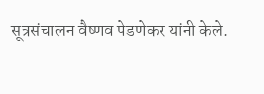सूत्रसंचालन वैष्णव पेडणेकर यांनी केले.